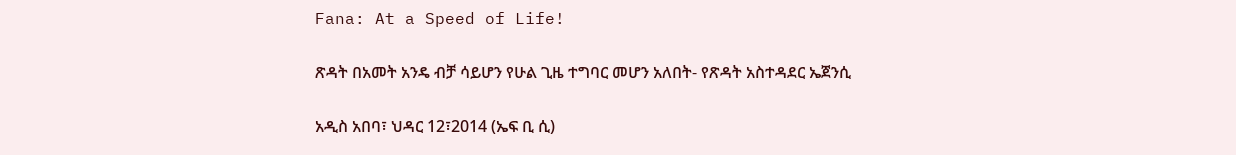Fana: At a Speed of Life!

ጽዳት በአመት አንዴ ብቻ ሳይሆን የሁል ጊዜ ተግባር መሆን አለበት- የጽዳት አስተዳደር ኤጀንሲ

አዲስ አበባ፣ ህዳር 12፣2014 (ኤፍ ቢ ሲ)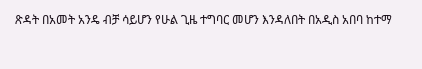ጽዳት በአመት አንዴ ብቻ ሳይሆን የሁል ጊዜ ተግባር መሆን እንዳለበት በአዲስ አበባ ከተማ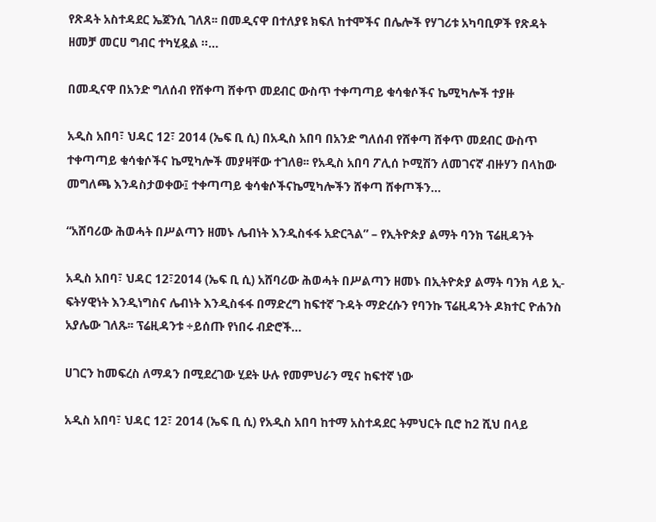የጽዳት አስተዳደር ኤጀንሲ ገለጸ፡፡ በመዲናዋ በተለያዩ ክፍለ ከተሞችና በሌሎች የሃገሪቱ አካባቢዎች የጽዳት ዘመቻ መርሀ ግብር ተካሂዷል ።…

በመዲናዋ በአንድ ግለሰብ የሸቀጣ ሸቀጥ መደብር ውስጥ ተቀጣጣይ ቁሳቁሶችና ኬሚካሎች ተያዙ

አዲስ አበባ፣ ህዳር 12፣ 2014 (ኤፍ ቢ ሲ) በአዲስ አበባ በአንድ ግለሰብ የሸቀጣ ሸቀጥ መደብር ውስጥ ተቀጣጣይ ቁሳቁሶችና ኬሚካሎች መያዛቸው ተገለፀ፡፡ የአዲስ አበባ ፖሊሰ ኮሚሽን ለመገናኛ ብዙሃን በላከው መግለጫ እንዳስታወቀው፤ ተቀጣጣይ ቁሳቁሶችናኬሚካሎችን ሸቀጣ ሸቀጦችን…

“አሸባሪው ሕወሓት በሥልጣን ዘመኑ ሌብነት እንዲስፋፋ አድርጓል” – የኢትዮጵያ ልማት ባንክ ፕሬዚዳንት

አዲስ አበባ፣ ህዳር 12፣2014 (ኤፍ ቢ ሲ) አሸባሪው ሕወሓት በሥልጣን ዘመኑ በኢትዮጵያ ልማት ባንክ ላይ ኢ-ፍትሃዊነት እንዲነግስና ሌብነት እንዲስፋፋ በማድረግ ከፍተኛ ጉዳት ማድረሱን የባንኩ ፕሬዚዳንት ዶክተር ዮሐንስ አያሌው ገለጹ፡፡ ፕሬዚዳንቱ ÷ይሰጡ የነበሩ ብድሮች…

ሀገርን ከመፍረስ ለማዳን በሚደረገው ሂደት ሁሉ የመምህራን ሚና ከፍተኛ ነው

አዲስ አበባ፣ ህዳር 12፣ 2014 (ኤፍ ቢ ሲ) የአዲስ አበባ ከተማ አስተዳደር ትምህርት ቢሮ ከ2 ሺህ በላይ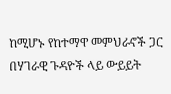ከሚሆኑ የከተማዋ መምህራኖች ጋር በሃገራዊ ጉዳዮች ላይ ውይይት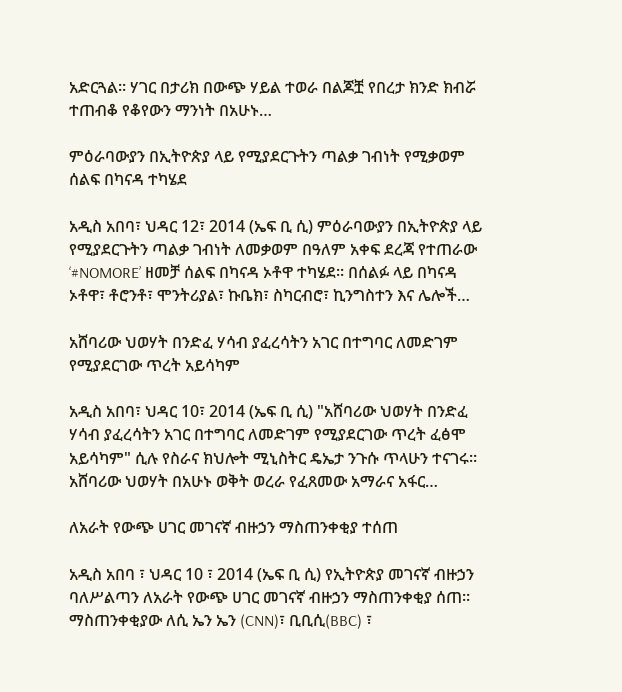አድርጓል። ሃገር በታሪክ በውጭ ሃይል ተወራ በልጆቿ የበረታ ክንድ ክብሯ ተጠብቆ የቆየውን ማንነት በአሁኑ…

ምዕራባውያን በኢትዮጵያ ላይ የሚያደርጉትን ጣልቃ ገብነት የሚቃወም ሰልፍ በካናዳ ተካሄደ

አዲስ አበባ፣ ህዳር 12፣ 2014 (ኤፍ ቢ ሲ) ምዕራባውያን በኢትዮጵያ ላይ የሚያደርጉትን ጣልቃ ገብነት ለመቃወም በዓለም አቀፍ ደረጃ የተጠራው ‘#NOMORE’ ዘመቻ ሰልፍ በካናዳ ኦቶዋ ተካሄደ፡፡ በሰልፉ ላይ በካናዳ ኦቶዋ፣ ቶሮንቶ፣ ሞንትሪያል፣ ኩቤክ፣ ስካርብሮ፣ ኪንግስተን እና ሌሎች…

አሸባሪው ህወሃት በንድፈ ሃሳብ ያፈረሳትን አገር በተግባር ለመድገም የሚያደርገው ጥረት አይሳካም

አዲስ አበባ፣ ህዳር 10፣ 2014 (ኤፍ ቢ ሲ) "አሸባሪው ህወሃት በንድፈ ሃሳብ ያፈረሳትን አገር በተግባር ለመድገም የሚያደርገው ጥረት ፈፅሞ አይሳካም" ሲሉ የስራና ክህሎት ሚኒስትር ዴኤታ ንጉሱ ጥላሁን ተናገሩ። አሸባሪው ህወሃት በአሁኑ ወቅት ወረራ የፈጸመው አማራና አፋር…

ለአራት የውጭ ሀገር መገናኛ ብዙኃን ማስጠንቀቂያ ተሰጠ

አዲስ አበባ ፣ ህዳር 10 ፣ 2014 (ኤፍ ቢ ሲ) የኢትዮጵያ መገናኛ ብዙኃን ባለሥልጣን ለአራት የውጭ ሀገር መገናኛ ብዙኃን ማስጠንቀቂያ ሰጠ፡፡ ማስጠንቀቂያው ለሲ ኤን ኤን (CNN)፣ ቢቢሲ(BBC) ፣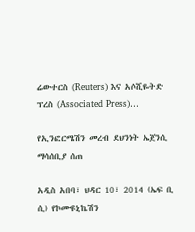ሬውተርስ (Reuters) እና አሶሺዬትድ ፕረስ (Associated Press)…

የኢንፎርሜሽን መረብ ደህንነት ኤጀንሲ ማሳሰቢያ ሰጠ

አዲስ አበባ፣ ህዳር 10፣ 2014 (ኤፍ ቢ ሲ) የኮሙዩኒኬሽን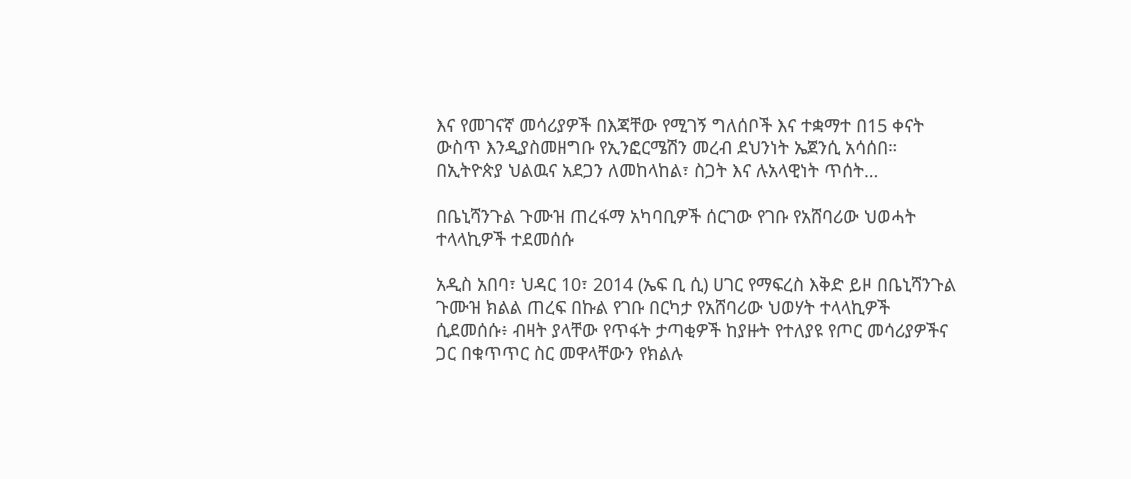እና የመገናኛ መሳሪያዎች በእጃቸው የሚገኝ ግለሰቦች እና ተቋማተ በ15 ቀናት ውስጥ እንዲያስመዘግቡ የኢንፎርሜሽን መረብ ደህንነት ኤጀንሲ አሳሰበ። በኢትዮጵያ ህልዉና አደጋን ለመከላከል፣ ስጋት እና ሉአላዊነት ጥሰት…

በቤኒሻንጉል ጉሙዝ ጠረፋማ አካባቢዎች ሰርገው የገቡ የአሸባሪው ህወሓት ተላላኪዎች ተደመሰሱ

አዲስ አበባ፣ ህዳር 10፣ 2014 (ኤፍ ቢ ሲ) ሀገር የማፍረስ እቅድ ይዞ በቤኒሻንጉል ጉሙዝ ክልል ጠረፍ በኩል የገቡ በርካታ የአሸባሪው ህወሃት ተላላኪዎች ሲደመሰሱ፥ ብዛት ያላቸው የጥፋት ታጣቂዎች ከያዙት የተለያዩ የጦር መሳሪያዎችና ጋር በቁጥጥር ስር መዋላቸውን የክልሉ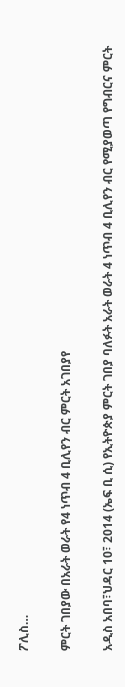ፖሊስ…

ምርት ገበያው በአራት ወራት የ4 ነጥብ 4 ቢሊየን ብር ምርት አገበያየ

አዲስ አበባ፣ህዳር 10፣ 2014 (ኤፍ ቢ ሲ) የኢትዮጵያ ምርት ገበያ ባለፉት አራት ወራት 4 ነጥብ 4 ቢሊየን ብር የሚያወጣ የግብርና ምርት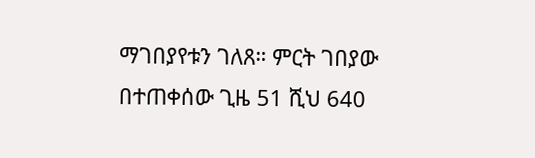ማገበያየቱን ገለጸ። ምርት ገበያው በተጠቀሰው ጊዜ 51 ሺህ 640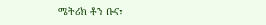ሜትሪክ ቶን ቡና፣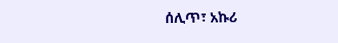ሰሊጥ፣ አኩሪ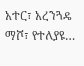አተር፣ አረንጓዴ ማሾ፣ የተለያዩ…